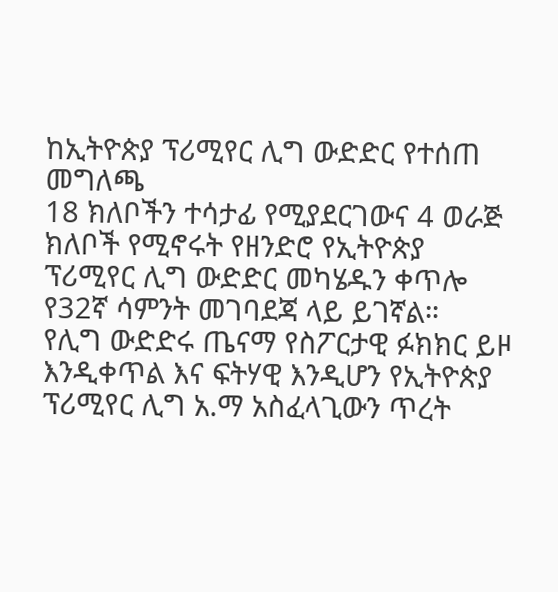ከኢትዮጵያ ፕሪሚየር ሊግ ውድድር የተሰጠ መግለጫ
18 ክለቦችን ተሳታፊ የሚያደርገውና 4 ወራጅ ክለቦች የሚኖሩት የዘንድሮ የኢትዮጵያ ፕሪሚየር ሊግ ውድድር መካሄዱን ቀጥሎ የ32ኛ ሳምንት መገባደጃ ላይ ይገኛል።
የሊግ ውድድሩ ጤናማ የስፖርታዊ ፉክክር ይዞ እንዲቀጥል እና ፍትሃዊ እንዲሆን የኢትዮጵያ ፕሪሚየር ሊግ አ.ማ አስፈላጊውን ጥረት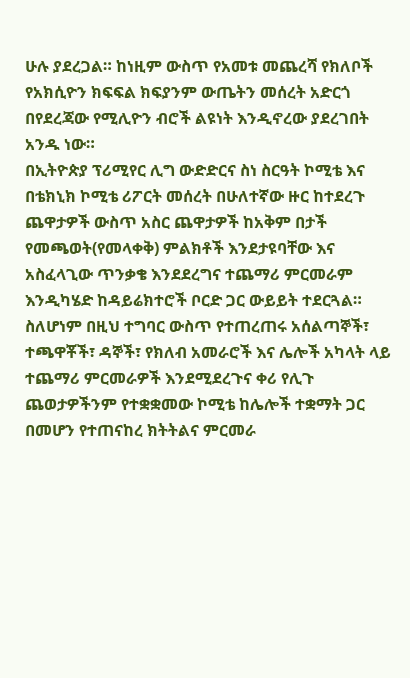ሁሉ ያደረጋል። ከነዚም ውስጥ የአመቱ መጨረሻ የክለቦች የአክሲዮን ክፍፍል ክፍያንም ውጤትን መሰረት አድርጎ በየደረጃው የሚሊዮን ብሮች ልዩነት እንዲኖረው ያደረገበት አንዱ ነው።
በኢትዮጵያ ፕሪሚየር ሊግ ውድድርና ስነ ስርዓት ኮሚቴ እና በቴክኒክ ኮሚቴ ሪፖርት መሰረት በሁለተኛው ዙር ከተደረጉ ጨዋታዎች ውስጥ አስር ጨዋታዎች ከአቅም በታች የመጫወት(የመላቀቅ) ምልክቶች እንደታዩባቸው እና አስፈላጊው ጥንቃቄ እንደደረግና ተጨማሪ ምርመራም እንዲካሄድ ከዳይሬክተሮች ቦርድ ጋር ውይይት ተደርጓል።
ስለሆነም በዚህ ተግባር ውስጥ የተጠረጠሩ አሰልጣኞች፣ ተጫዋቾች፣ ዳኞች፣ የክለብ አመራሮች እና ሌሎች አካላት ላይ ተጨማሪ ምርመራዎች እንደሚደረጉና ቀሪ የሊጉ ጨወታዎችንም የተቋቋመው ኮሚቴ ከሌሎች ተቋማት ጋር በመሆን የተጠናከረ ክትትልና ምርመራ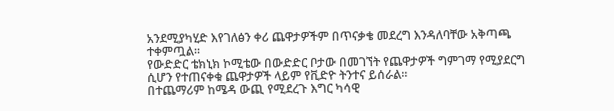አንደሚያካሂድ እየገለፅን ቀሪ ጨዋታዎችም በጥናቃቄ መደረግ እንዳለባቸው አቅጣጫ ተቀምጧል።
የውድድር ቴክኒክ ኮሚቴው በውድድር ቦታው በመገኘት የጨዋታዎች ግምገማ የሚያደርግ ሲሆን የተጠናቀቁ ጨዋታዎች ላይም የቪድዮ ትንተና ይሰራል።
በተጨማሪም ከሜዳ ውጪ የሚደረጉ እግር ካሳዊ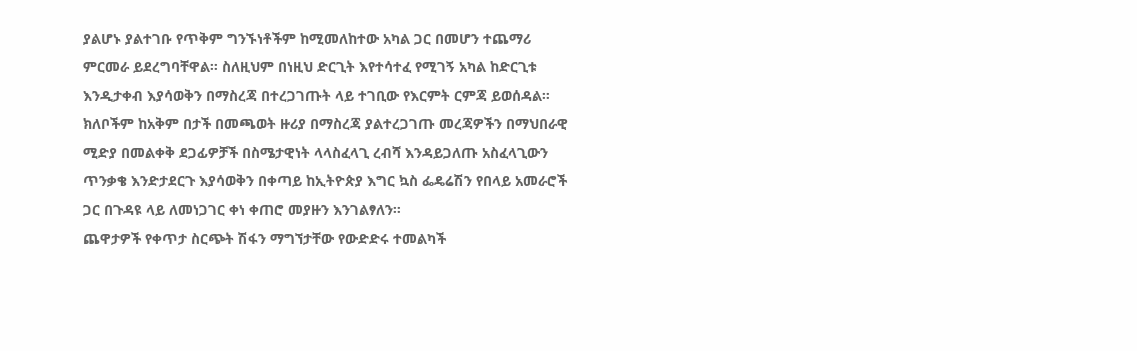ያልሆኑ ያልተገቡ የጥቅም ግንኙነቶችም ከሚመለከተው አካል ጋር በመሆን ተጨማሪ ምርመራ ይደረግባቸዋል። ስለዚህም በነዚህ ድርጊት እየተሳተፈ የሚገኝ አካል ከድርጊቱ እንዲታቀብ እያሳወቅን በማስረጃ በተረጋገጡት ላይ ተገቢው የእርምት ርምጃ ይወሰዳል።
ክለቦችም ከአቅም በታች በመጫወት ዙሪያ በማስረጃ ያልተረጋገጡ መረጃዎችን በማህበራዊ ሚድያ በመልቀቅ ደጋፊዎቻች በስሜታዊነት ላላስፈላጊ ረብሻ እንዳይጋለጡ አስፈላጊውን ጥንቃቄ እንድታደርጉ እያሳወቅን በቀጣይ ከኢትዮጵያ እግር ኳስ ፌዴሬሽን የበላይ አመራሮች ጋር በጉዳዩ ላይ ለመነጋገር ቀነ ቀጠሮ መያዙን እንገልፃለን።
ጨዋታዎች የቀጥታ ስርጭት ሽፋን ማግኘታቸው የውድድሩ ተመልካች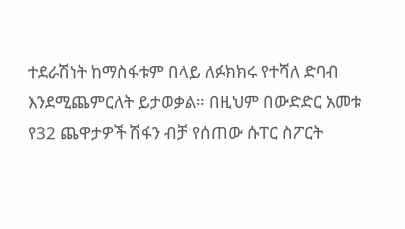ተደራሽነት ከማስፋቱም በላይ ለፉክክሩ የተሻለ ድባብ እንደሚጨምርለት ይታወቃል። በዚህም በውድድር አመቱ የ32 ጨዋታዎች ሽፋን ብቻ የሰጠው ሱፐር ስፖርት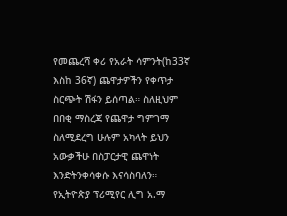የመጨረሻ ቀሪ የአራት ሳምንት(ከ33ኛ እስከ 36ኛ) ጨዋታዎችን የቀጥታ ስርጭት ሽፋን ይሰጣል። ስለዚህም በበቂ ማስረጃ የጨዋታ ግምገማ ስለሚደረግ ሁሉም አካላት ይህን አውቃችሁ በስፓርታዊ ጨዋነት እንድትንቀሳቀሱ እናሳስባለን።
የኢትዮጵያ ፕሪሚየር ሊግ አ.ማ